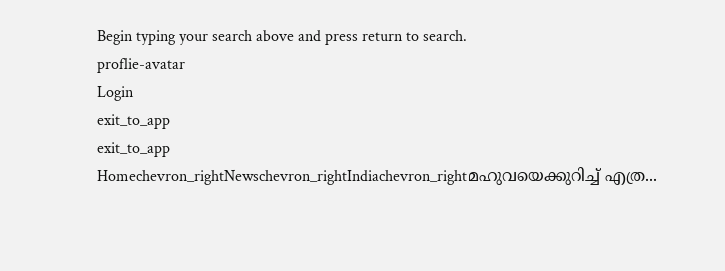Begin typing your search above and press return to search.
proflie-avatar
Login
exit_to_app
exit_to_app
Homechevron_rightNewschevron_rightIndiachevron_rightമഹുവയെക്കുറിച്ച് എത്ര...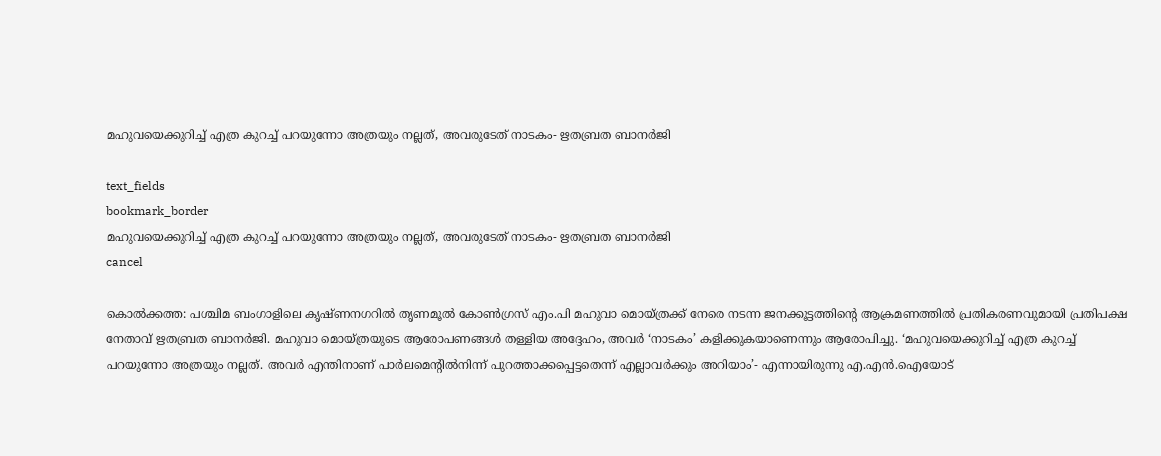മഹുവയെക്കുറിച്ച് എത്ര കുറച്ച് പറയുന്നോ അത്രയും നല്ലത്, അവരുടേത് നാടകം- ഋതബ്രത ബാനർജി

text_fields
bookmark_border
മഹുവയെക്കുറിച്ച് എത്ര കുറച്ച് പറയുന്നോ അത്രയും നല്ലത്, അവരുടേത് നാടകം- ഋതബ്രത ബാനർജി
cancel

കൊൽക്കത്ത: പശ്ചിമ ബംഗാളിലെ കൃഷ്ണനഗറിൽ തൃണമൂൽ കോൺഗ്രസ് എം.പി മഹുവാ മൊയ്ത്രക്ക് നേരെ നടന്ന ജനക്കൂട്ടത്തിന്റെ ആക്രമണത്തിൽ പ്രതികരണവുമായി പ്രതിപക്ഷ നേതാവ് ഋതബ്രത ബാനർജി. മഹുവാ മൊയ്ത്രയുടെ ആരോപണങ്ങൾ തള്ളിയ അദ്ദേഹം, അവർ ‘നാടകം’ കളിക്കുകയാണെന്നും ആരോപിച്ചു. ‘മഹുവയെക്കുറിച്ച് എത്ര കുറച്ച് പറയുന്നോ അത്രയും നല്ലത്. അവർ എന്തിനാണ് പാർലമെന്റിൽനിന്ന് പുറത്താക്കപ്പെട്ടതെന്ന് എല്ലാവർക്കും അറിയാം’- എന്നായിരുന്നു എ.എൻ.ഐയോട്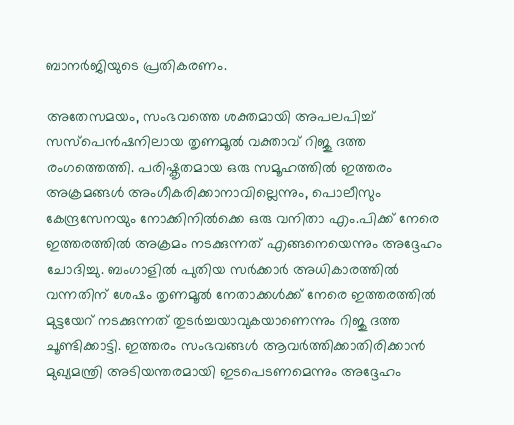ബാനർജിയുടെ പ്രതികരണം.

അതേസമയം, സംഭവത്തെ ശക്തമായി അപലപിച്ച് സസ്പെൻഷനിലായ തൃണമൂൽ വക്താവ് റിജു ദത്ത രംഗത്തെത്തി. പരിഷ്കൃതമായ ഒരു സമൂഹത്തിൽ ഇത്തരം അക്രമങ്ങൾ അംഗീകരിക്കാനാവില്ലെന്നും, പൊലീസും കേന്ദ്രസേനയും നോക്കിനിൽക്കെ ഒരു വനിതാ എം.പിക്ക് നേരെ ഇത്തരത്തിൽ അക്രമം നടക്കുന്നത് എങ്ങനെയെന്നും അദ്ദേഹം ചോദിച്ചു. ബംഗാളിൽ പുതിയ സർക്കാർ അധികാരത്തിൽ വന്നതിന് ശേഷം തൃണമൂൽ നേതാക്കൾക്ക് നേരെ ഇത്തരത്തിൽ മുട്ടയേറ് നടക്കുന്നത് തുടർച്ചയാവുകയാണെന്നും റിജു ദത്ത ചൂണ്ടിക്കാട്ടി. ഇത്തരം സംഭവങ്ങൾ ആവർത്തിക്കാതിരിക്കാൻ മുഖ്യമന്ത്രി അടിയന്തരമായി ഇടപെടണമെന്നും അദ്ദേഹം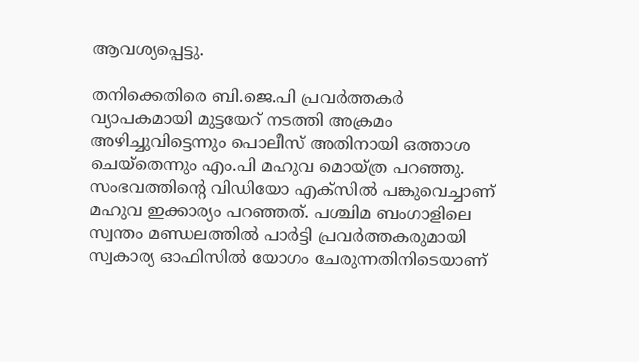ആവശ്യപ്പെട്ടു.

തനിക്കെതിരെ ബി.ജെ.പി പ്രവർത്തകർ വ്യാപകമായി മുട്ടയേറ് നടത്തി അക്രമം അഴിച്ചുവിട്ടെന്നും പൊലീസ് അതിനായി ഒത്താശ ചെയ്തെന്നും എം.പി മഹുവ മൊയ്‌ത്ര പറഞ്ഞു. സംഭവത്തിന്റെ വിഡിയോ എക്സിൽ പങ്കുവെച്ചാണ് മഹുവ ഇക്കാര്യം പറഞ്ഞത്. പശ്ചിമ ബംഗാളിലെ സ്വന്തം മണ്ഡലത്തിൽ പാർട്ടി പ്രവർത്തകരുമായി സ്വകാര്യ ഓഫിസിൽ യോഗം ചേരുന്നതിനിടെയാണ്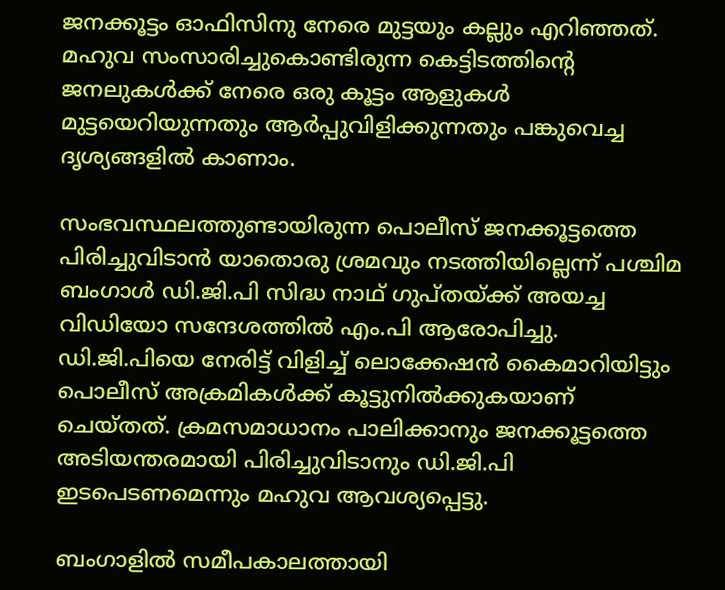ജനക്കൂട്ടം ഓഫിസിനു നേരെ മുട്ടയും കല്ലും എറിഞ്ഞത്. മഹുവ സംസാരിച്ചുകൊണ്ടിരുന്ന കെട്ടിടത്തിന്റെ ജനലുകൾക്ക് നേരെ ഒരു കൂട്ടം ആളുകൾ മുട്ടയെറിയുന്നതും ആർപ്പുവിളിക്കുന്നതും പങ്കുവെച്ച ദൃശ്യങ്ങളിൽ കാണാം.

സംഭവസ്ഥലത്തുണ്ടായിരുന്ന പൊലീസ് ജനക്കൂട്ടത്തെ പിരിച്ചുവിടാൻ യാതൊരു ശ്രമവും നടത്തിയില്ലെന്ന് പശ്ചിമ ബംഗാൾ ഡി.ജി.പി സിദ്ധ നാഥ് ഗുപ്തയ്ക്ക് അയച്ച വിഡിയോ സന്ദേശത്തിൽ എം.പി ആരോപിച്ചു. ഡി.ജി.പിയെ നേരിട്ട് വിളിച്ച് ലൊക്കേഷൻ കൈമാറിയിട്ടും പൊലീസ് അക്രമികൾക്ക് കൂട്ടുനിൽക്കുകയാണ് ചെയ്തത്. ക്രമസമാധാനം പാലിക്കാനും ജനക്കൂട്ടത്തെ അടിയന്തരമായി പിരിച്ചുവിടാനും ഡി.ജി.പി ഇടപെടണമെന്നും മഹുവ ആവശ്യപ്പെട്ടു.

ബംഗാളിൽ സമീപകാലത്തായി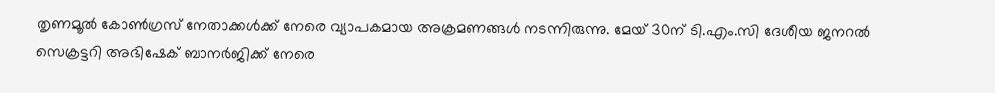തൃണമൂൽ കോൺഗ്രസ് നേതാക്കൾക്ക് നേരെ വ്യാപകമായ അക്രമണങ്ങൾ നടന്നിരുന്നു. മേയ് 30ന് ടി.എം.സി ദേശീയ ജനറൽ സെക്രട്ടറി അഭിഷേക് ബാനർജിക്ക് നേരെ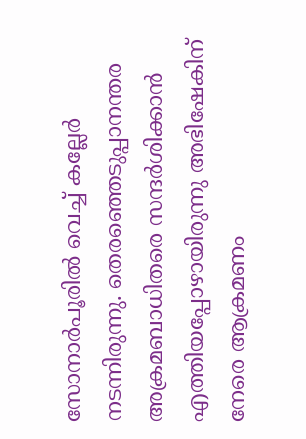സോനാർപൂരിൽ വെച്ച് കല്ലേർ നടന്നിരുന്നു. തെരഞ്ഞെടുപ്പാനന്തര അക്രമബാധിതരെ സന്ദർശിക്കാൻ എത്തിയപ്പോഴായിരുന്നു അഭിഷേകിന് നേരെ ആക്രമണം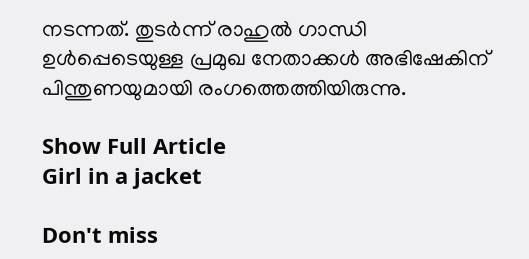നടന്നത്. തുടർന്ന് രാഹുൽ ഗാന്ധി ഉൾപ്പെടെയുള്ള പ്രമുഖ നേതാക്കൾ അഭിഷേകിന് പിന്തുണയുമായി രംഗത്തെത്തിയിരുന്നു.

Show Full Article
Girl in a jacket

Don't miss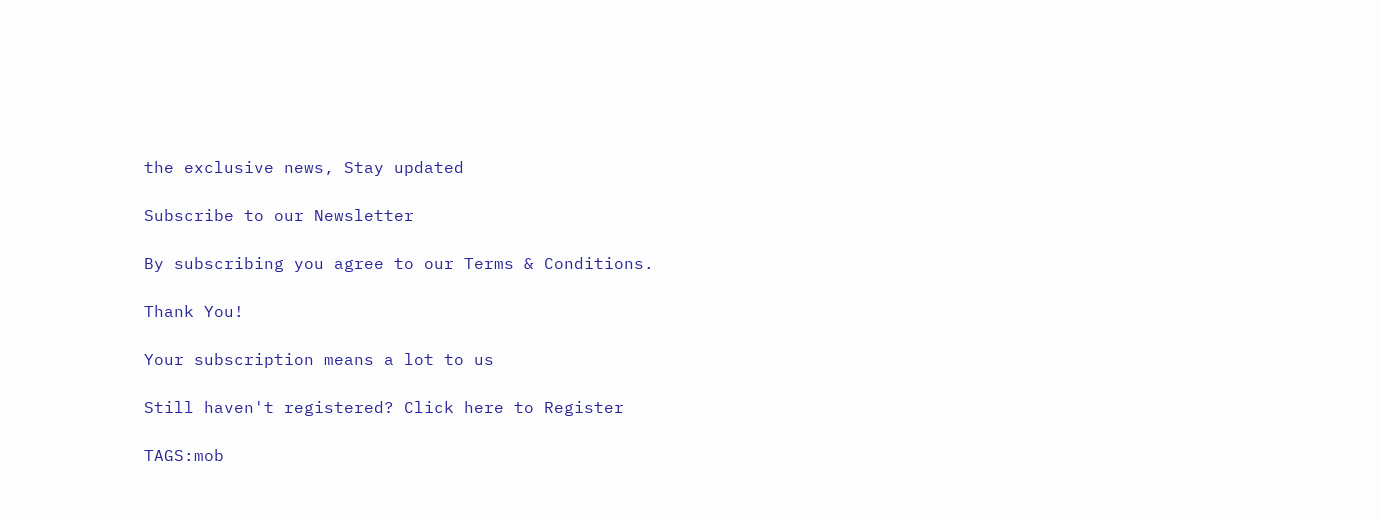the exclusive news, Stay updated

Subscribe to our Newsletter

By subscribing you agree to our Terms & Conditions.

Thank You!

Your subscription means a lot to us

Still haven't registered? Click here to Register

TAGS:mob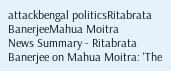attackbengal politicsRitabrata BanerjeeMahua Moitra
News Summary - Ritabrata Banerjee on Mahua Moitra: 'The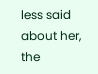less said about her, the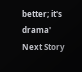better; it's drama'
Next Story